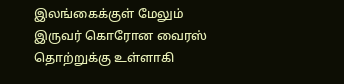இலங்கைக்குள் மேலும் இருவர் கொரோன வைரஸ் தொற்றுக்கு உள்ளாகி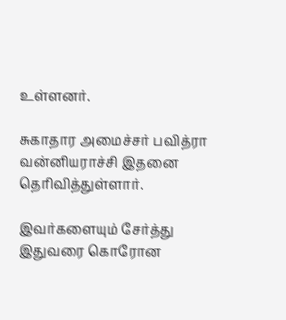உள்ளனர்.

சுகாதார அமைச்சர் பவித்ரா வன்னியராச்சி இதனை தெரிவித்துள்ளார்.

இவர்களையும் சேர்த்து இதுவரை கொரோன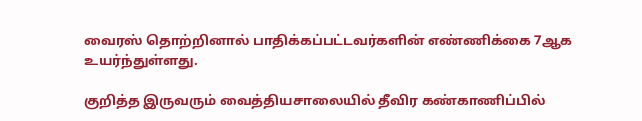வைரஸ் தொற்றினால் பாதிக்கப்பட்டவர்களின் எண்ணிக்கை 7ஆக உயர்ந்துள்ளது.

குறித்த இருவரும் வைத்தியசாலையில் தீவிர கண்காணிப்பில்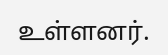உள்ளனர்.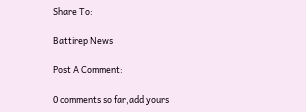Share To:

Battirep News

Post A Comment:

0 comments so far,add yours